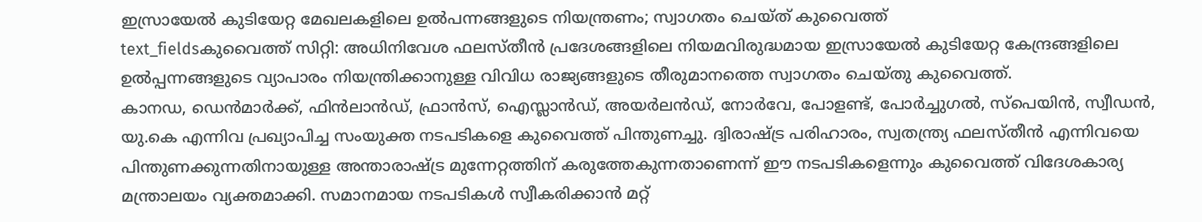ഇസ്രായേൽ കുടിയേറ്റ മേഖലകളിലെ ഉൽപന്നങ്ങളുടെ നിയന്ത്രണം; സ്വാഗതം ചെയ്ത് കുവൈത്ത്
text_fieldsകുവൈത്ത് സിറ്റി: അധിനിവേശ ഫലസ്തീൻ പ്രദേശങ്ങളിലെ നിയമവിരുദ്ധമായ ഇസ്രായേൽ കുടിയേറ്റ കേന്ദ്രങ്ങളിലെ ഉൽപ്പന്നങ്ങളുടെ വ്യാപാരം നിയന്ത്രിക്കാനുള്ള വിവിധ രാജ്യങ്ങളുടെ തീരുമാനത്തെ സ്വാഗതം ചെയ്തു കുവൈത്ത്.
കാനഡ, ഡെൻമാർക്ക്, ഫിൻലാൻഡ്, ഫ്രാൻസ്, ഐസ്ലാൻഡ്, അയർലൻഡ്, നോർവേ, പോളണ്ട്, പോർച്ചുഗൽ, സ്പെയിൻ, സ്വീഡൻ, യു.കെ എന്നിവ പ്രഖ്യാപിച്ച സംയുക്ത നടപടികളെ കുവൈത്ത് പിന്തുണച്ചു. ദ്വിരാഷ്ട്ര പരിഹാരം, സ്വതന്ത്ര്യ ഫലസ്തീൻ എന്നിവയെ പിന്തുണക്കുന്നതിനായുള്ള അന്താരാഷ്ട്ര മുന്നേറ്റത്തിന് കരുത്തേകുന്നതാണെന്ന് ഈ നടപടികളെന്നും കുവൈത്ത് വിദേശകാര്യ മന്ത്രാലയം വ്യക്തമാക്കി. സമാനമായ നടപടികൾ സ്വീകരിക്കാൻ മറ്റ്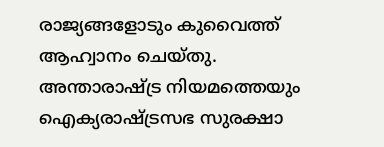രാജ്യങ്ങളോടും കുവൈത്ത് ആഹ്വാനം ചെയ്തു.
അന്താരാഷ്ട്ര നിയമത്തെയും ഐക്യരാഷ്ട്രസഭ സുരക്ഷാ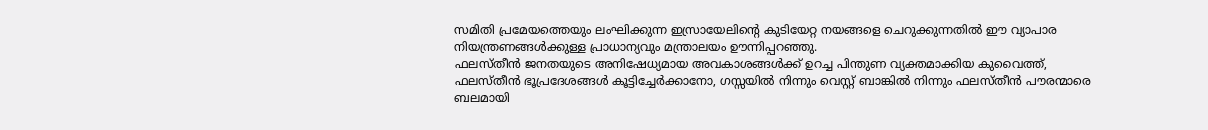സമിതി പ്രമേയത്തെയും ലംഘിക്കുന്ന ഇസ്രായേലിന്റെ കുടിയേറ്റ നയങ്ങളെ ചെറുക്കുന്നതിൽ ഈ വ്യാപാര നിയന്ത്രണങ്ങൾക്കുള്ള പ്രാധാന്യവും മന്ത്രാലയം ഊന്നിപ്പറഞ്ഞു.
ഫലസ്തീൻ ജനതയുടെ അനിഷേധ്യമായ അവകാശങ്ങൾക്ക് ഉറച്ച പിന്തുണ വ്യക്തമാക്കിയ കുവൈത്ത്,
ഫലസ്തീൻ ഭൂപ്രദേശങ്ങൾ കൂട്ടിച്ചേർക്കാനോ, ഗസ്സയിൽ നിന്നും വെസ്റ്റ് ബാങ്കിൽ നിന്നും ഫലസ്തീൻ പൗരന്മാരെ ബലമായി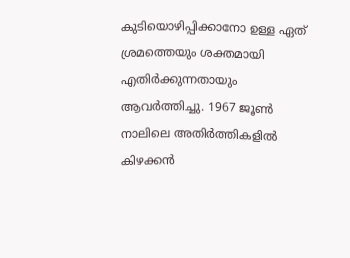കുടിയൊഴിപ്പിക്കാനോ ഉള്ള ഏത് ശ്രമത്തെയും ശക്തമായി എതിർക്കുന്നതായും ആവർത്തിച്ചു. 1967 ജൂൺ നാലിലെ അതിർത്തികളിൽ കിഴക്കൻ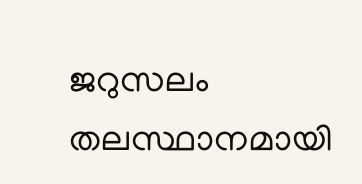ജറുസലം തലസ്ഥാനമായി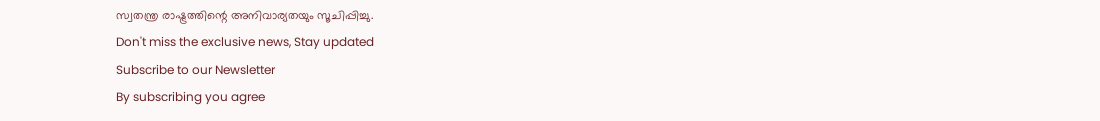സ്വതന്ത്ര രാഷ്ട്രത്തിന്റെ അനിവാര്യതയും സൂചിപ്പിച്ചു.
Don't miss the exclusive news, Stay updated
Subscribe to our Newsletter
By subscribing you agree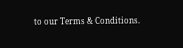to our Terms & Conditions.